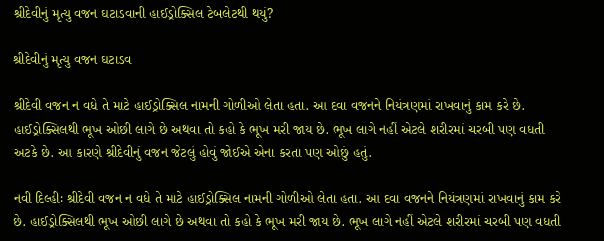શ્રીદેવીનું મૃત્યુ વજન ઘટાડવાની હાઈડ્રોક્સિલ ટેબલેટથી થયું?

શ્રીદેવીનું મૃત્યુ વજન ઘટાડવ

શ્રીદેવી વજન ન વધે તે માટે હાઈડ્રોક્સિલ નામની ગોળીઓ લેતા હતા. આ દવા વજનને નિયંત્રણમાં રાખવાનું કામ કરે છે. હાઈડ્રોક્સિલથી ભૂખ ઓછી લાગે છે અથવા તો કહો કે ભૂખ મરી જાય છે. ભૂખ લાગે નહીં એટલે શરીરમાં ચરબી પણ વધતી અટકે છે. આ કારણે શ્રીદેવીનું વજન જેટલું હોવું જોઈએ એના કરતા પણ ઓછું હતું.

નવી દિલ્હીઃ શ્રીદેવી વજન ન વધે તે માટે હાઈડ્રોક્સિલ નામની ગોળીઓ લેતા હતા. આ દવા વજનને નિયંત્રણમાં રાખવાનું કામ કરે છે. હાઈડ્રોક્સિલથી ભૂખ ઓછી લાગે છે અથવા તો કહો કે ભૂખ મરી જાય છે. ભૂખ લાગે નહીં એટલે શરીરમાં ચરબી પણ વધતી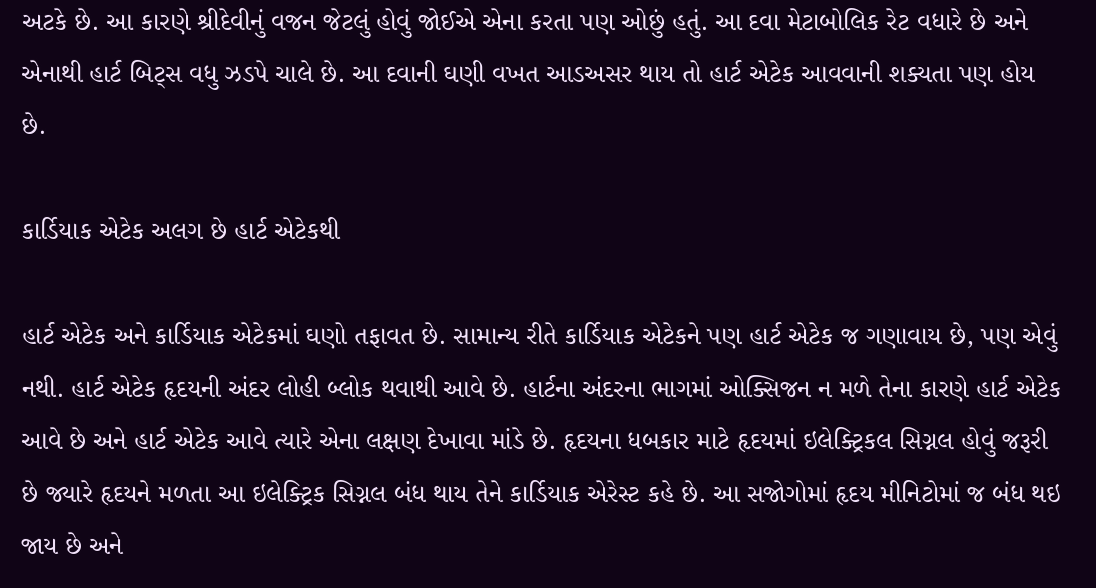અટકે છે. આ કારણે શ્રીદેવીનું વજન જેટલું હોવું જોઈએ એના કરતા પણ ઓછું હતું. આ દવા મેટાબોલિક રેટ વધારે છે અને એનાથી હાર્ટ બિટ્સ વધુ ઝડપે ચાલે છે. આ દવાની ઘણી વખત આડઅસર થાય તો હાર્ટ એટેક આવવાની શક્યતા પણ હોય છે.

કાર્ડિયાક એટેક અલગ છે હાર્ટ એટેકથી

હાર્ટ એટેક અને કાર્ડિયાક એટેકમાં ઘણો તફાવત છે. સામાન્ય રીતે કાર્ડિયાક એટેકને પણ હાર્ટ એટેક જ ગણાવાય છે, પણ એવું નથી. હાર્ટ એટેક હૃદયની અંદર લોહી બ્લોક થવાથી આવે છે. હાર્ટના અંદરના ભાગમાં ઓક્સિજન ન મળે તેના કારણે હાર્ટ એટેક આવે છે અને હાર્ટ એટેક આવે ત્યારે એના લક્ષણ દેખાવા માંડે છે. હૃદયના ધબકાર માટે હૃદયમાં ઇલેક્ટ્રિકલ સિગ્નલ હોવું જરૂરી છે જ્યારે હૃદયને મળતા આ ઇલેક્ટ્રિક સિગ્નલ બંધ થાય તેને કાર્ડિયાક એરેસ્ટ કહે છે. આ સજોગોમાં હૃદય મીનિટોમાં જ બંધ થઇ જાય છે અને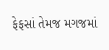ફેફસાં તેમજ મગજમાં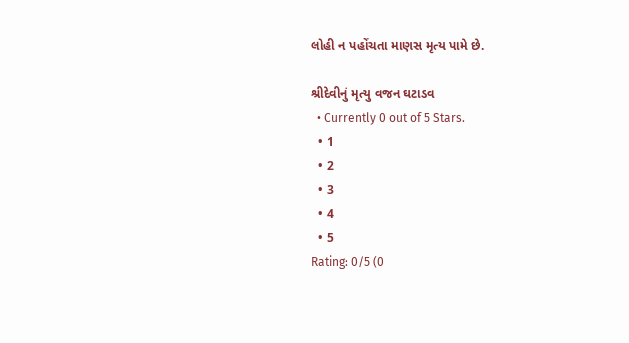લોહી ન પહોંચતા માણસ મૃત્ય પામે છે.

શ્રીદેવીનું મૃત્યુ વજન ઘટાડવ
  • Currently 0 out of 5 Stars.
  • 1
  • 2
  • 3
  • 4
  • 5
Rating: 0/5 (0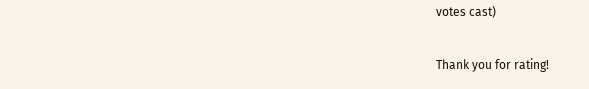votes cast)

Thank you for rating!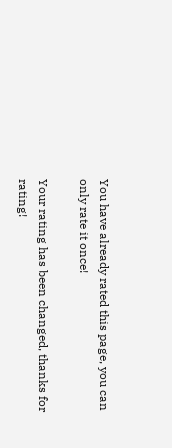You have already rated this page, you can only rate it once!

Your rating has been changed, thanks for rating!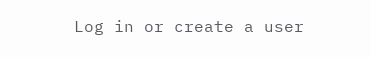Log in or create a user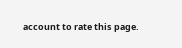account to rate this page.